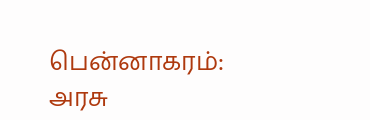பென்னாகரம்: அரசு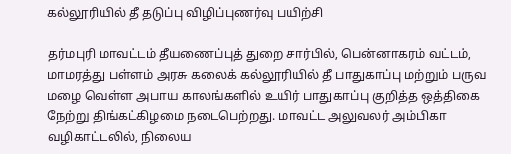கல்லூரியில் தீ தடுப்பு விழிப்புணர்வு பயிற்சி

தர்மபுரி மாவட்டம் தீயணைப்புத் துறை சார்பில், பென்னாகரம் வட்டம், மாமரத்து பள்ளம் அரசு கலைக் கல்லூரியில் தீ பாதுகாப்பு மற்றும் பருவ மழை வெள்ள அபாய காலங்களில் உயிர் பாதுகாப்பு குறித்த ஒத்திகை நேற்று திங்கட்கிழமை நடைபெற்றது. மாவட்ட அலுவலர் அம்பிகா வழிகாட்டலில், நிலைய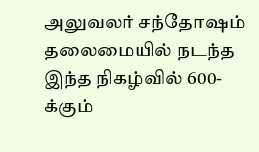அலுவலர் சந்தோஷம் தலைமையில் நடந்த இந்த நிகழ்வில் 600-க்கும்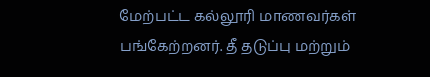மேற்பட்ட கல்லூரி மாணவர்கள் பங்கேற்றனர். தீ தடுப்பு மற்றும்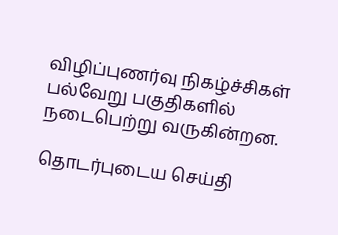விழிப்புணர்வு நிகழ்ச்சிகள் பல்வேறு பகுதிகளில் நடைபெற்று வருகின்றன.

தொடர்புடைய செய்தி